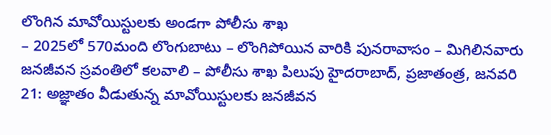లొంగిన మావోయిస్టులకు అండగా పోలీసు శాఖ
– 2025లో 570మంది లొంగుబాటు – లొంగిపోయిన వారికి పునరావాసం – మిగిలినవారు జనజీవన స్రవంతిలో కలవాలి – పోలీసు శాఖ పిలుపు హైదరాబాద్, ప్రజాతంత్ర, జనవరి 21: అజ్ఞాతం వీడుతున్న మావోయిస్టులకు జనజీవన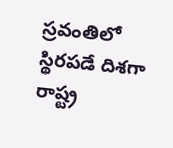స్రవంతిలో స్థిరపడే దిశగా రాష్ట్ర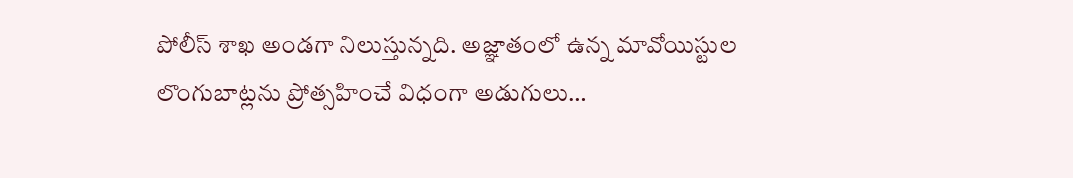పోలీస్ శాఖ అండగా నిలుస్తున్నది. అజ్ఞాతంలో ఉన్న మావోయిస్టుల లొంగుబాట్లను ప్రోత్సహించే విధంగా అడుగులు…